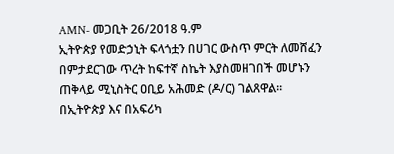AMN- መጋቢት 26/2018 ዓ.ም
ኢትዮጵያ የመድኃኒት ፍላጎቷን በሀገር ውስጥ ምርት ለመሸፈን በምታደርገው ጥረት ከፍተኛ ስኬት እያስመዘገበች መሆኑን ጠቅላይ ሚኒስትር ዐቢይ አሕመድ (ዶ/ር) ገልጸዋል።
በኢትዮጵያ እና በአፍሪካ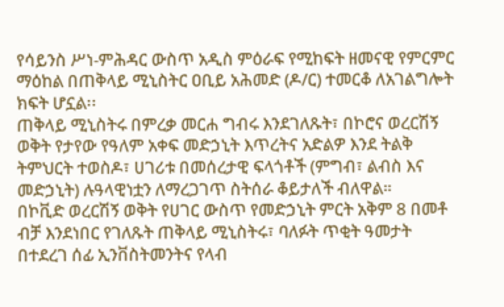የሳይንስ ሥነ-ምሕዳር ውስጥ አዲስ ምዕራፍ የሚከፍት ዘመናዊ የምርምር ማዕከል በጠቅላይ ሚኒስትር ዐቢይ አሕመድ (ዶ/ር) ተመርቆ ለአገልግሎት ክፍት ሆኗል፡፡
ጠቅላይ ሚኒስትሩ በምረቃ መርሐ ግብሩ እንደገለጹት፣ በኮሮና ወረርሽኝ ወቅት የታየው የዓለም አቀፍ መድኃኒት እጥረትና አድልዎ እንደ ትልቅ ትምህርት ተወስዶ፣ ሀገሪቱ በመሰረታዊ ፍላጎቶች (ምግብ፣ ልብስ እና መድኃኒት) ሉዓላዊነቷን ለማረጋገጥ ስትሰራ ቆይታለች ብለዋል።
በኮቪድ ወረርሽኝ ወቅት የሀገር ውስጥ የመድኃኒት ምርት አቅም 8 በመቶ ብቻ እንደነበር የገለጹት ጠቅላይ ሚኒስትሩ፣ ባለፉት ጥቂት ዓመታት በተደረገ ሰፊ ኢንቨስትመንትና የላብ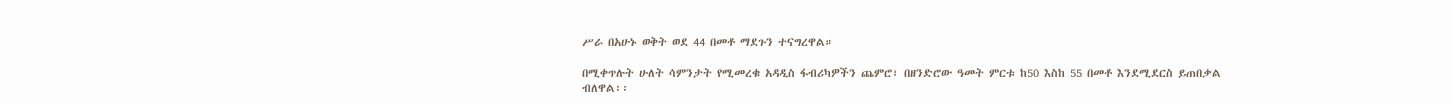ሥራ በአሁኑ ወቅት ወደ 44 በመቶ ማደጉን ተናግረዋል።

በሚቀጥሉት ሁለት ሳምንታት የሚመረቁ አዳዲስ ፋብሪካዎችን ጨምሮ፣ በዘንድሮው ዓመት ምርቱ ከ50 እስከ 55 በመቶ እንደሚደርስ ይጠበቃል ብለዋል፡፡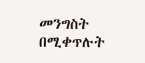መንግስት በሚቀጥሉት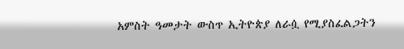አምስት ዓመታት ውስጥ ኢትዮጵያ ለራሷ የሚያስፈልጋትን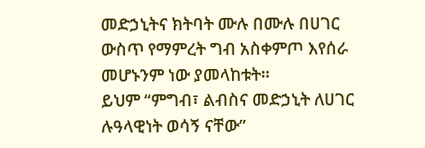መድኃኒትና ክትባት ሙሉ በሙሉ በሀገር ውስጥ የማምረት ግብ አስቀምጦ እየሰራ መሆኑንም ነው ያመላከቱት።
ይህም “ምግብ፣ ልብስና መድኃኒት ለሀገር ሉዓላዊነት ወሳኝ ናቸው”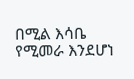በሚል እሳቤ የሚመራ እንደሆነ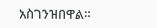አስገንዝበዋል።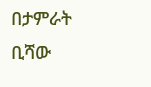በታምራት ቢሻው